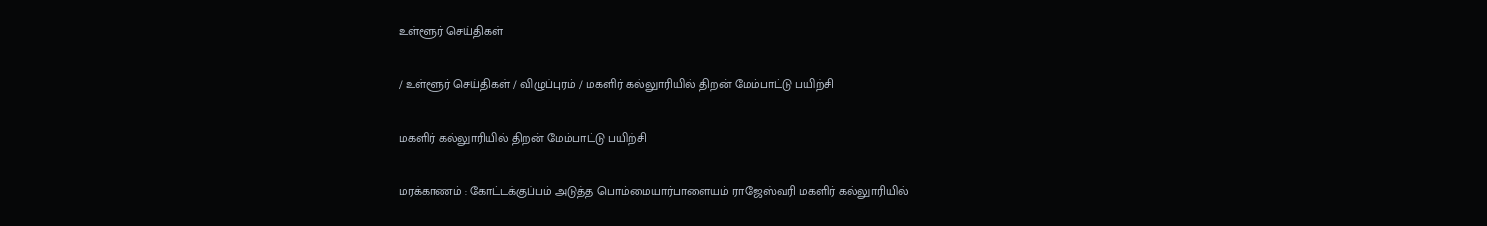உள்ளூர் செய்திகள்

/ உள்ளூர் செய்திகள் / விழுப்புரம் / மகளிர் கல்லுாரியில் திறன் மேம்பாட்டு பயிற்சி

மகளிர் கல்லுாரியில் திறன் மேம்பாட்டு பயிற்சி

மரக்காணம் : கோட்டக்குப்பம் அடுத்த பொம்மையார்பாளையம் ராஜேஸ்வரி மகளிர் கல்லுாரியில்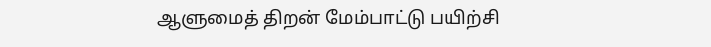ஆளுமைத் திறன் மேம்பாட்டு பயிற்சி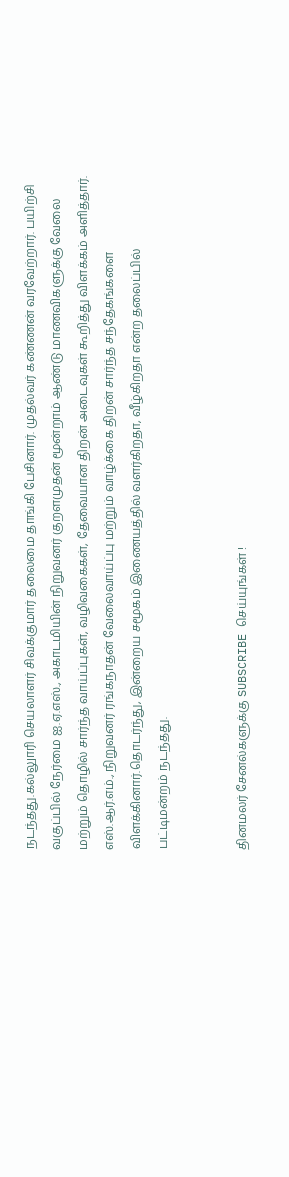நடந்தது.கல்லுாரி செயலாளர் சிவக்குமார் தலைமை தாங்கி பேசினார். முதல்வர் கண்ணன் வரவேற்றார். பயிற்சி வகுப்பில் நேர்மை ஐ.ஏ.எஸ்., அகாடமியின் நிறுவனர் குறளமுதன் மூன்றாம் ஆண்டு மாணவிகளுக்கு வேலை மற்றும் தொழில் சார்ந்த வாய்ப்புகள், வழிவகைகள், தேவையான திறன் அடைவுகள் கூறித்து விளக்கம் அளித்தார். எஸ்.ஆர்.எம்., நிறுவனர் ரங்கநாதன் வேலைவாய்ப்பு மற்றும் வாழ்க்கை திறன் சார்ந்த சந்தேகங்களை விளக்கினார்.தொடர்ந்து, இன்றைய சமூகம் இணையத்தில் வளர்கிறதா, வீழ்கிறதா என்ற தலைப்பில் பட்டிமன்றம் நடந்தது.


தினமலர் சேனல்களுக்கு SUBSCRIBE செய்யுங்கள் !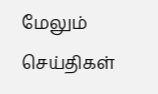மேலும் செய்திகள்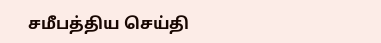சமீபத்திய செய்தி